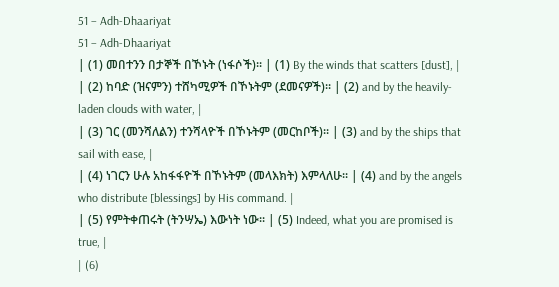51 – Adh-Dhaariyat
51 – Adh-Dhaariyat
| (1) መበተንን በታኞች በኾኑት (ነፋሶች)፡፡ | (1) By the winds that scatters [dust], |
| (2) ከባድ (ዝናምን) ተሸካሚዎች በኾኑትም (ደመናዎች)፡፡ | (2) and by the heavily-laden clouds with water, |
| (3) ገር (መንሻለልን) ተንሻላዮች በኾኑትም (መርከቦች)፡፡ | (3) and by the ships that sail with ease, |
| (4) ነገርን ሁሉ አከፋፋዮች በኾኑትም (መላእክት) እምላለሁ፡፡ | (4) and by the angels who distribute [blessings] by His command. |
| (5) የምትቀጠሩት (ትንሣኤ) እውነት ነው፡፡ | (5) Indeed, what you are promised is true, |
| (6)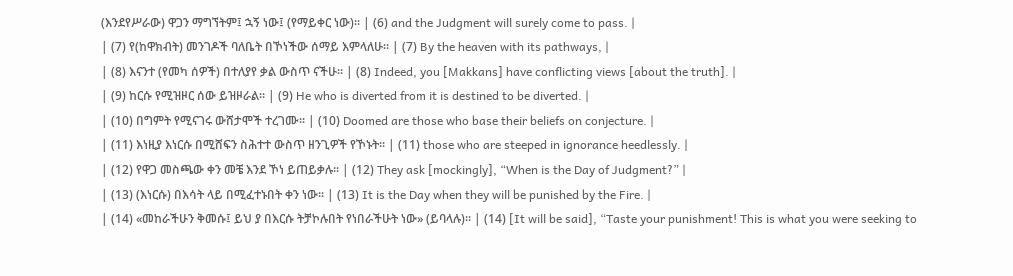(እንደየሥራው) ዋጋን ማግኘትም፤ ኋኝ ነው፤ (የማይቀር ነው)፡፡ | (6) and the Judgment will surely come to pass. |
| (7) የ(ከዋክብት) መንገዶች ባለቤት በኾነችው ሰማይ እምላለሁ፡፡ | (7) By the heaven with its pathways, |
| (8) እናንተ (የመካ ሰዎች) በተለያየ ቃል ውስጥ ናችሁ፡፡ | (8) Indeed, you [Makkans] have conflicting views [about the truth]. |
| (9) ከርሱ የሚዝዞር ሰው ይዝዞራል፡፡ | (9) He who is diverted from it is destined to be diverted. |
| (10) በግምት የሚናገሩ ውሸታሞች ተረገሙ፡፡ | (10) Doomed are those who base their beliefs on conjecture. |
| (11) እነዚያ እነርሱ በሚሸፍን ስሕተተ ውስጥ ዘንጊዎች የኾኑት፡፡ | (11) those who are steeped in ignorance heedlessly. |
| (12) የዋጋ መስጫው ቀን መቼ እንደ ኾነ ይጠይቃሉ፡፡ | (12) They ask [mockingly], “When is the Day of Judgment?” |
| (13) (እነርሱ) በእሳት ላይ በሚፈተኑበት ቀን ነው፡፡ | (13) It is the Day when they will be punished by the Fire. |
| (14) «መከራችሁን ቅመሱ፤ ይህ ያ በእርሱ ትቻኮሉበት የነበራችሁት ነው» (ይባላሉ)፡፡ | (14) [It will be said], “Taste your punishment! This is what you were seeking to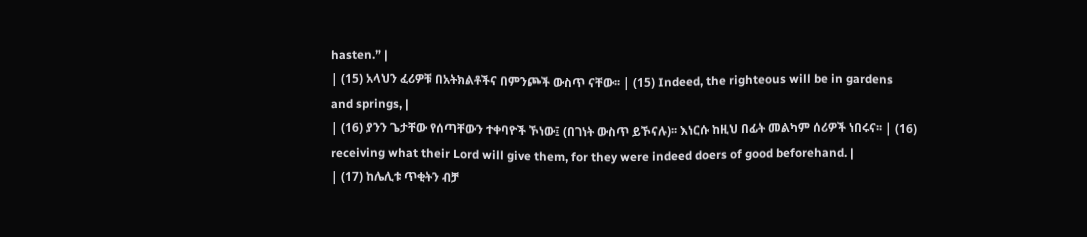hasten.” |
| (15) አላህን ፈሪዎቹ በአትክልቶችና በምንጮች ውስጥ ናቸው፡፡ | (15) Indeed, the righteous will be in gardens and springs, |
| (16) ያንን ጌታቸው የሰጣቸውን ተቀባዮች ኾነው፤ (በገነት ውስጥ ይኾናሉ)፡፡ እነርሱ ከዚህ በፊት መልካም ሰሪዎች ነበሩና፡፡ | (16) receiving what their Lord will give them, for they were indeed doers of good beforehand. |
| (17) ከሌሊቱ ጥቂትን ብቻ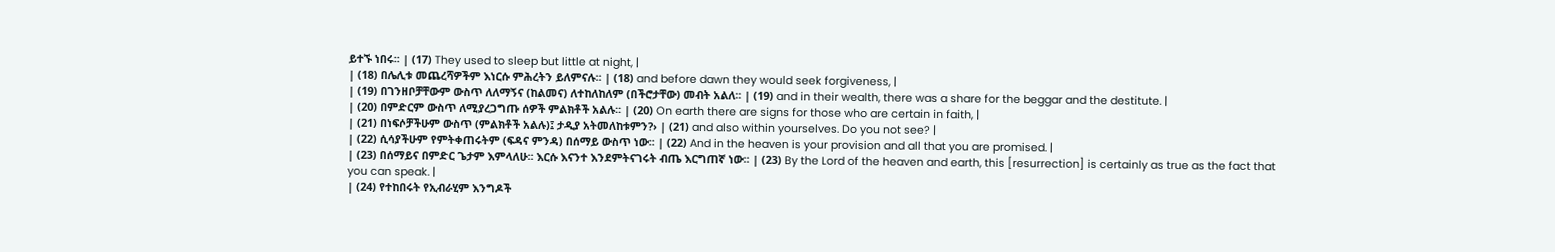ይተኙ ነበሩ፡፡ | (17) They used to sleep but little at night, |
| (18) በሌሊቱ መጨረሻዎችም እነርሱ ምሕረትን ይለምናሉ፡፡ | (18) and before dawn they would seek forgiveness, |
| (19) በገንዘቦቻቸውም ውስጥ ለለማኝና (ከልመና) ለተከለከለም (በችሮታቸው) መብት አልለ፡፡ | (19) and in their wealth, there was a share for the beggar and the destitute. |
| (20) በምድርም ውስጥ ለሚያረጋግጡ ሰዎች ምልክቶች አልሉ፡፡ | (20) On earth there are signs for those who are certain in faith, |
| (21) በነፍሶቻችሁም ውስጥ (ምልክቶች አልሉ)፤ ታዲያ አትመለከቱምን?› | (21) and also within yourselves. Do you not see? |
| (22) ሲሳያችሁም የምትቀጠሩትም (ፍዳና ምንዳ) በሰማይ ውስጥ ነው፡፡ | (22) And in the heaven is your provision and all that you are promised. |
| (23) በሰማይና በምድር ጌታም እምላለሁ፡፡ እርሱ እናንተ እንደምትናገሩት ብጤ እርግጠኛ ነው፡፡ | (23) By the Lord of the heaven and earth, this [resurrection] is certainly as true as the fact that you can speak. |
| (24) የተከበሩት የኢብራሂም እንግዶች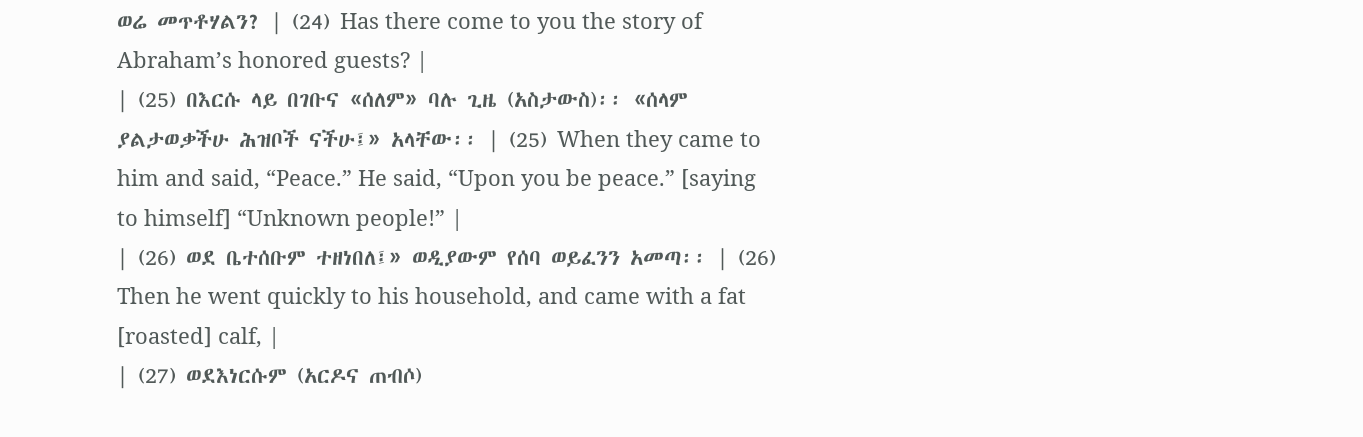ወሬ መጥቶሃልን? | (24) Has there come to you the story of Abraham’s honored guests? |
| (25) በእርሱ ላይ በገቡና «ሰለም» ባሉ ጊዜ (አስታውስ)፡፡ «ሰላም ያልታወቃችሁ ሕዝቦች ናችሁ፤» አላቸው፡፡ | (25) When they came to him and said, “Peace.” He said, “Upon you be peace.” [saying to himself] “Unknown people!” |
| (26) ወደ ቤተሰቡም ተዘነበለ፤» ወዲያውም የሰባ ወይፈንን አመጣ፡፡ | (26) Then he went quickly to his household, and came with a fat [roasted] calf, |
| (27) ወደእነርሱም (አርዶና ጠብሶ)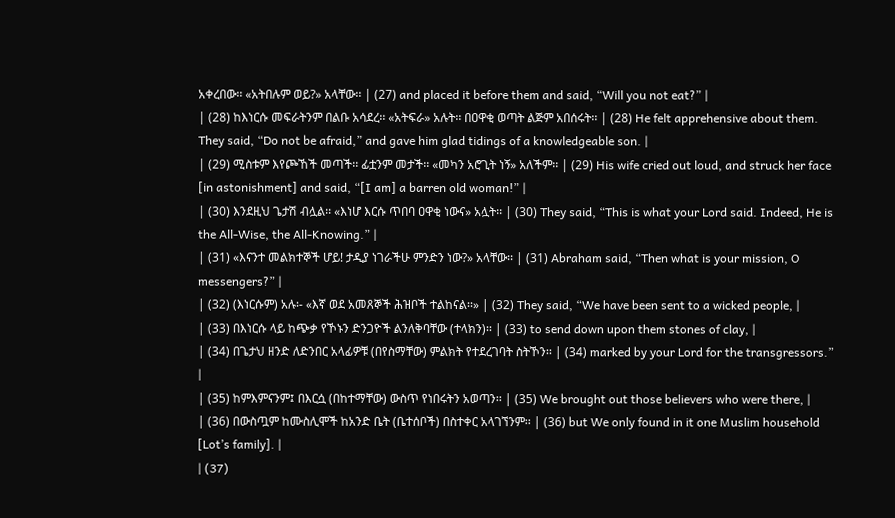አቀረበው፡፡ «አትበሉም ወይ?» አላቸው፡፡ | (27) and placed it before them and said, “Will you not eat?” |
| (28) ከእነርሱ መፍራትንም በልቡ አሳደረ፡፡ «አትፍራ» አሉት፡፡ በዐዋቂ ወጣት ልጅም አበሰሩት፡፡ | (28) He felt apprehensive about them. They said, “Do not be afraid,” and gave him glad tidings of a knowledgeable son. |
| (29) ሚስቱም እየጮኸች መጣች፡፡ ፊቷንም መታች፡፡ «መካን አሮጊት ነኝ» አለችም፡፡ | (29) His wife cried out loud, and struck her face [in astonishment] and said, “[I am] a barren old woman!” |
| (30) እንደዚህ ጌታሽ ብሏል፡፡ «እነሆ እርሱ ጥበባ ዐዋቂ ነውና» አሏት፡፡ | (30) They said, “This is what your Lord said. Indeed, He is the All-Wise, the All-Knowing.” |
| (31) «እናንተ መልክተኞች ሆይ! ታዲያ ነገራችሁ ምንድን ነው?» አላቸው፡፡ | (31) Abraham said, “Then what is your mission, O messengers?” |
| (32) (እነርሱም) አሉ፡- «እኛ ወደ አመጸኞች ሕዝቦች ተልከናል፡፡» | (32) They said, “We have been sent to a wicked people, |
| (33) በእነርሱ ላይ ከጭቃ የኾኑን ድንጋዮች ልንለቅባቸው (ተላክን)፡፡ | (33) to send down upon them stones of clay, |
| (34) በጌታህ ዘንድ ለድንበር አላፊዎቹ (በየስማቸው) ምልክት የተደረገባት ስትኾን፡፡ | (34) marked by your Lord for the transgressors.” |
| (35) ከምእምናንም፤ በእርሷ (በከተማቸው) ውስጥ የነበሩትን አወጣን፡፡ | (35) We brought out those believers who were there, |
| (36) በውስጧም ከሙስሊሞች ከአንድ ቤት (ቤተሰቦች) በስተቀር አላገኘንም፡፡ | (36) but We only found in it one Muslim household [Lot’s family]. |
| (37)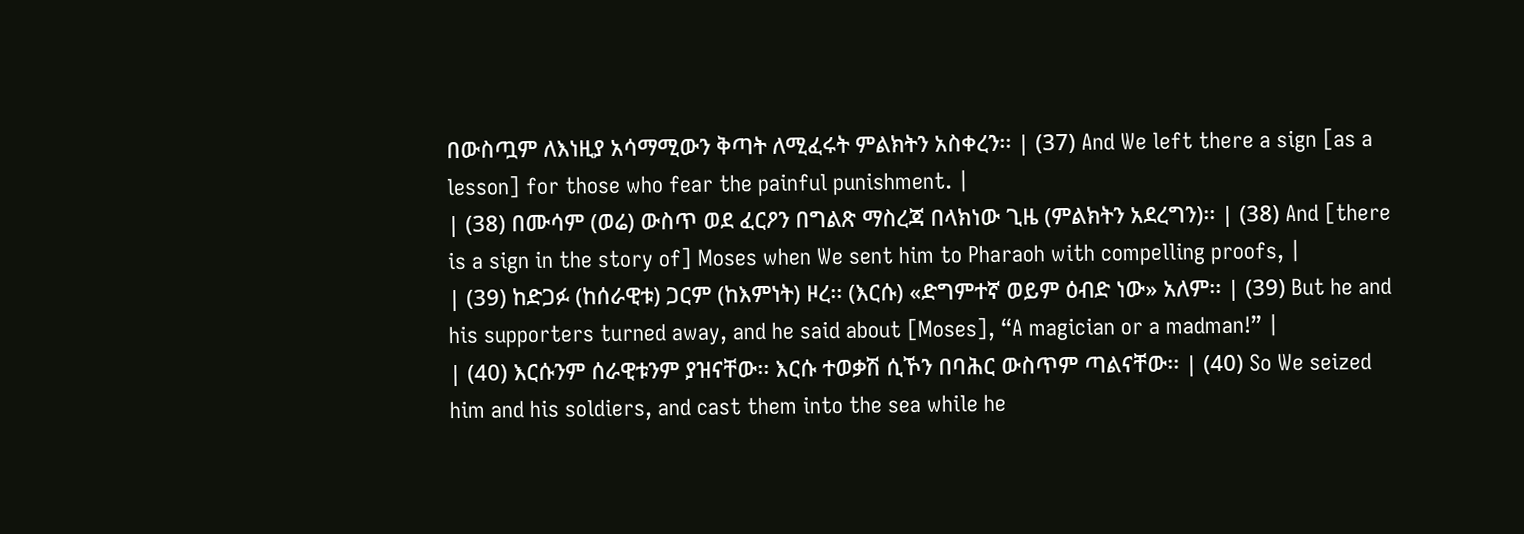በውስጧም ለእነዚያ አሳማሚውን ቅጣት ለሚፈሩት ምልክትን አስቀረን፡፡ | (37) And We left there a sign [as a lesson] for those who fear the painful punishment. |
| (38) በሙሳም (ወሬ) ውስጥ ወደ ፈርዖን በግልጽ ማስረጃ በላክነው ጊዜ (ምልክትን አደረግን)፡፡ | (38) And [there is a sign in the story of] Moses when We sent him to Pharaoh with compelling proofs, |
| (39) ከድጋፉ (ከሰራዊቱ) ጋርም (ከእምነት) ዞረ፡፡ (እርሱ) «ድግምተኛ ወይም ዕብድ ነው» አለም፡፡ | (39) But he and his supporters turned away, and he said about [Moses], “A magician or a madman!” |
| (40) እርሱንም ሰራዊቱንም ያዝናቸው፡፡ እርሱ ተወቃሽ ሲኾን በባሕር ውስጥም ጣልናቸው፡፡ | (40) So We seized him and his soldiers, and cast them into the sea while he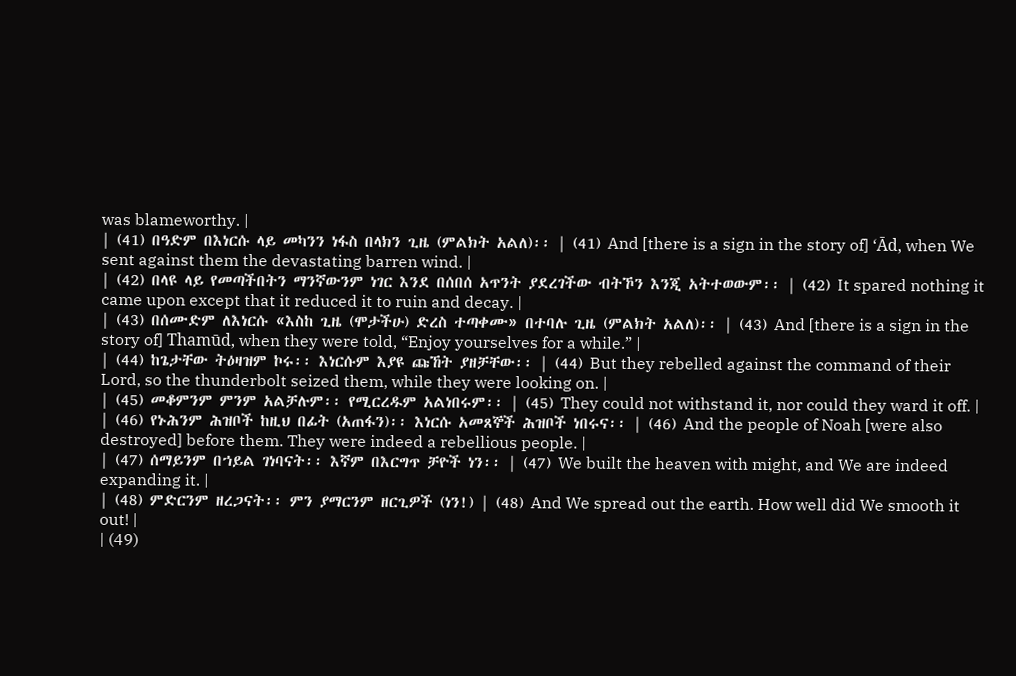was blameworthy. |
| (41) በዓድም በእነርሱ ላይ መካንን ነፋስ በላክን ጊዜ (ምልክት አልለ)፡፡ | (41) And [there is a sign in the story of] ‘Ād, when We sent against them the devastating barren wind. |
| (42) በላዩ ላይ የመጣችበትን ማንኛውንም ነገር እንደ በሰበሰ አጥንት ያደረገችው ብትኾን እንጂ አትተወውም፡፡ | (42) It spared nothing it came upon except that it reduced it to ruin and decay. |
| (43) በሰሙድም ለእነርሱ «እስከ ጊዜ (ሞታችሁ) ድረስ ተጣቀሙ» በተባሉ ጊዜ (ምልክት አልለ)፡፡ | (43) And [there is a sign in the story of] Thamūd, when they were told, “Enjoy yourselves for a while.” |
| (44) ከጌታቸው ትዕዛዝም ኮሩ፡፡ እነርሱም እያዩ ጩኸት ያዘቻቸው፡፡ | (44) But they rebelled against the command of their Lord, so the thunderbolt seized them, while they were looking on. |
| (45) መቆምንም ምንም አልቻሉም፡፡ የሚርረዱም አልነበሩም፡፡ | (45) They could not withstand it, nor could they ward it off. |
| (46) የኑሕንም ሕዝቦች ከዚህ በፊት (አጠፋን)፡፡ እነርሱ አመጸኞች ሕዝቦች ነበሩና፡፡ | (46) And the people of Noah [were also destroyed] before them. They were indeed a rebellious people. |
| (47) ሰማይንም በኀይል ገነባናት፡፡ እኛም በእርግጥ ቻዮች ነን፡፡ | (47) We built the heaven with might, and We are indeed expanding it. |
| (48) ምድርንም ዘረጋናት፡፡ ምን ያማርንም ዘርጊዎች (ነን!) | (48) And We spread out the earth. How well did We smooth it out! |
| (49)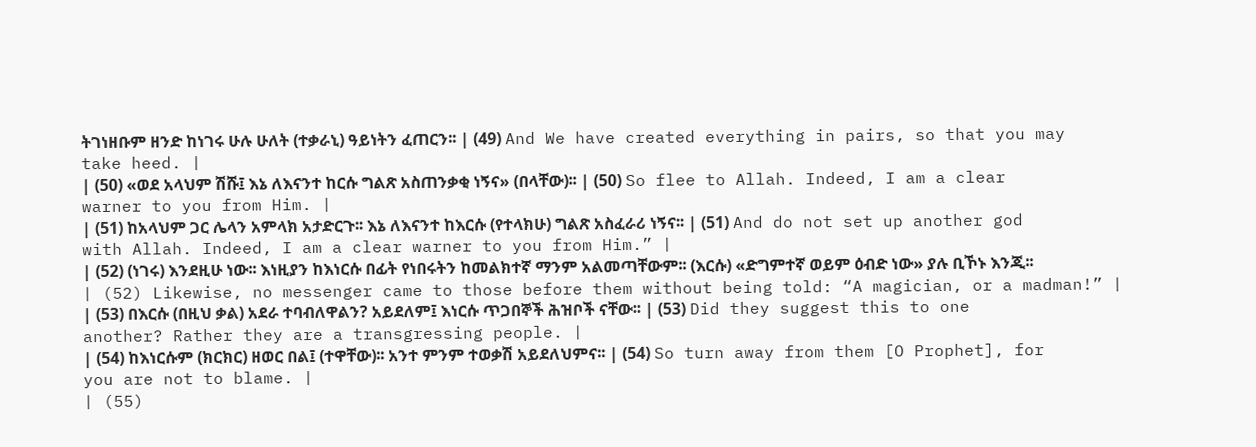ትገነዘቡም ዘንድ ከነገሩ ሁሉ ሁለት (ተቃራኒ) ዓይነትን ፈጠርን፡፡ | (49) And We have created everything in pairs, so that you may take heed. |
| (50) «ወደ አላህም ሽሹ፤ እኔ ለእናንተ ከርሱ ግልጽ አስጠንቃቂ ነኝና» (በላቸው)፡፡ | (50) So flee to Allah. Indeed, I am a clear warner to you from Him. |
| (51) ከአላህም ጋር ሌላን አምላክ አታድርጉ፡፡ እኔ ለእናንተ ከእርሱ (የተላክሁ) ግልጽ አስፈራሪ ነኝና፡፡ | (51) And do not set up another god with Allah. Indeed, I am a clear warner to you from Him.” |
| (52) (ነገሩ) እንደዚሁ ነው፡፡ እነዚያን ከእነርሱ በፊት የነበሩትን ከመልክተኛ ማንም አልመጣቸውም፡፡ (እርሱ) «ድግምተኛ ወይም ዕብድ ነው» ያሉ ቢኾኑ እንጂ፡፡ | (52) Likewise, no messenger came to those before them without being told: “A magician, or a madman!” |
| (53) በእርሱ (በዚህ ቃል) አደራ ተባብለዋልን? አይደለም፤ እነርሱ ጥጋበኞች ሕዝቦች ናቸው፡፡ | (53) Did they suggest this to one another? Rather they are a transgressing people. |
| (54) ከእነርሱም (ክርክር) ዘወር በል፤ (ተዋቸው)፡፡ አንተ ምንም ተወቃሽ አይደለህምና፡፡ | (54) So turn away from them [O Prophet], for you are not to blame. |
| (55)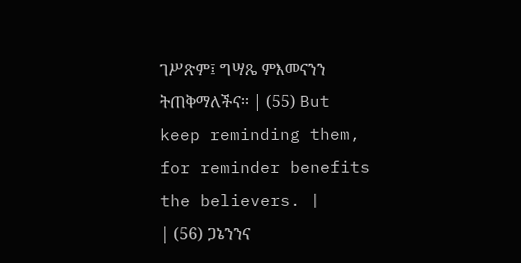ገሥጽም፤ ግሣጼ ምእመናንን ትጠቅማለችና፡፡ | (55) But keep reminding them, for reminder benefits the believers. |
| (56) ጋኔንንና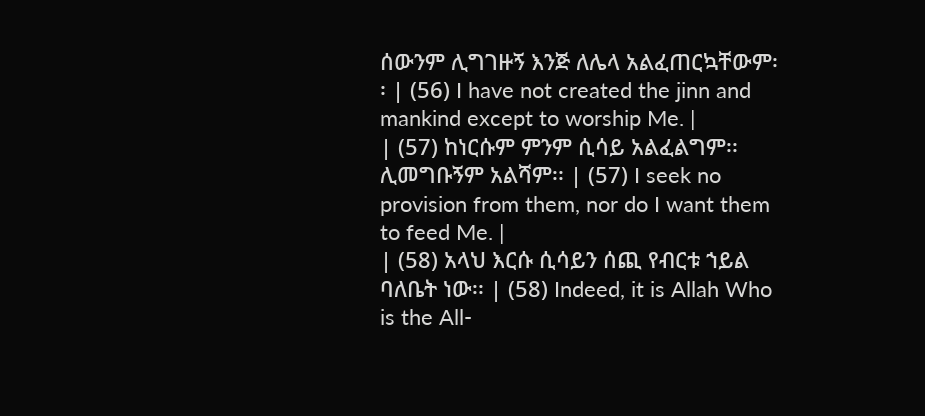ሰውንም ሊግገዙኝ እንጅ ለሌላ አልፈጠርኳቸውም፡፡ | (56) I have not created the jinn and mankind except to worship Me. |
| (57) ከነርሱም ምንም ሲሳይ አልፈልግም፡፡ ሊመግቡኝም አልሻም፡፡ | (57) I seek no provision from them, nor do I want them to feed Me. |
| (58) አላህ እርሱ ሲሳይን ሰጪ የብርቱ ኀይል ባለቤት ነው፡፡ | (58) Indeed, it is Allah Who is the All-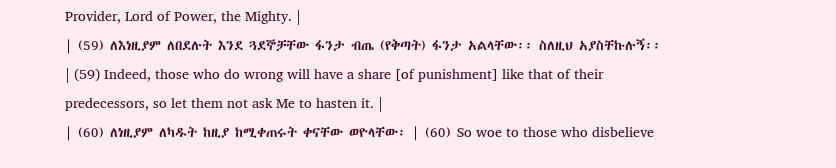Provider, Lord of Power, the Mighty. |
| (59) ለእነዚያም ለበደሉት እንደ ጓደኞቻቸው ፋንታ ብጤ (የቅጣት) ፋንታ አልላቸው፡፡ ስለዚህ አያስቸኩሉኝ፡፡ | (59) Indeed, those who do wrong will have a share [of punishment] like that of their predecessors, so let them not ask Me to hasten it. |
| (60) ለነዚያም ለካዱት ከዚያ ከሚቀጠሩት ቀናቸው ወዮላቸው፡ | (60) So woe to those who disbelieve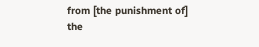from [the punishment of] the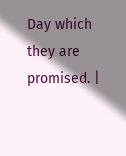Day which they are promised. |